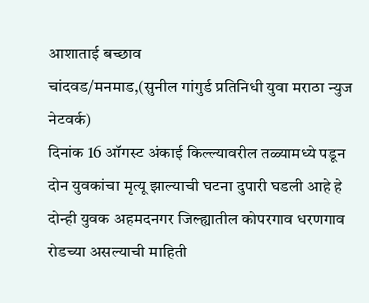आशाताई बच्छाव
चांदवड/मनमाड,(सुनील गांगुर्ड प्रतिनिधी युवा मराठा न्युज नेटवर्क)
दिनांक 16 ऑगस्ट अंकाई किल्ल्यावरील तळ्यामध्ये पडून दोन युवकांचा मृत्यू झाल्याची घटना दुपारी घडली आहे हे दोन्ही युवक अहमदनगर जिल्ह्यातील कोपरगाव धरणगाव रोडच्या असल्याची माहिती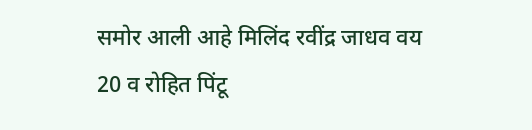समोर आली आहे मिलिंद रवींद्र जाधव वय 20 व रोहित पिंटू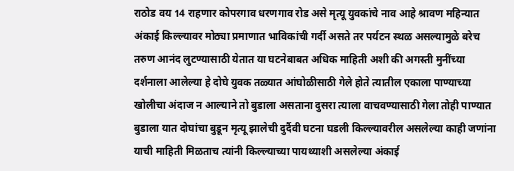राठोड वय 14 राहणार कोपरगाव धरणगाव रोड असे मृत्यू युवकांचे नाव आहे श्रावण महिन्यात अंकाई किल्ल्यावर मोठ्या प्रमाणात भाविकांची गर्दी असते तर पर्यटन स्थळ असल्यामुळे बरेच तरुण आनंद लुटण्यासाठी येतात या घटनेबाबत अधिक माहिती अशी की अगस्ती मुनींच्या दर्शनाला आलेल्या हे दोघे युवक तळ्यात आंघोळीसाठी गेले होते त्यातील एकाला पाण्याच्या खोलीचा अंदाज न आल्याने तो बुडाला असताना दुसरा त्याला वाचवण्यासाठी गेला तोही पाण्यात बुडाला यात दोघांचा बुडून मृत्यू झालेची दुर्दैवी घटना घडली किल्ल्यावरील असलेल्या काही जणांना याची माहिती मिळताच त्यांनी किल्ल्याच्या पायथ्याशी असलेल्या अंकाई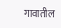गावातील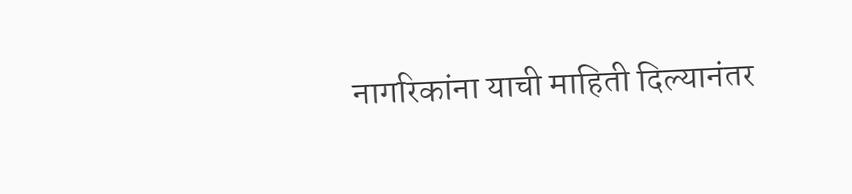नागरिकांना याची माहिती दिल्यानंतर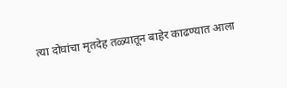त्या दोघांचा मृतदेह तळ्यातून बाहेर काढण्यात आला